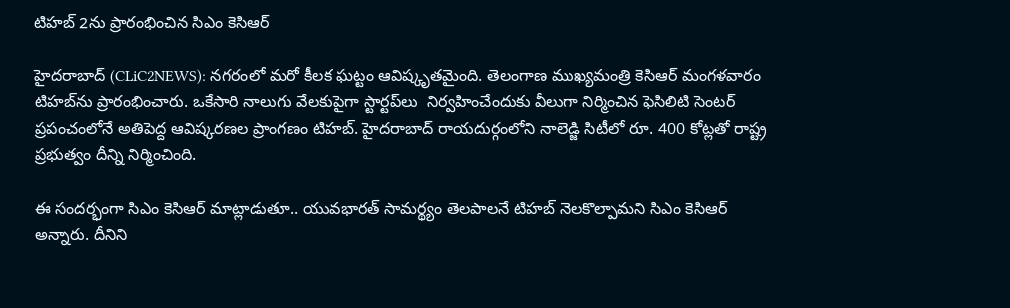టిహ‌బ్ 2ను ప్రారంభించిన సిఎం కెసిఆర్‌

హైద‌రాబాద్ (CLiC2NEWS): న‌గ‌రంలో మ‌రో కీల‌క ఘ‌ట్టం ఆవిష్కృత‌మైంది. తెలంగాణ ముఖ్య‌మంత్రి కెసిఆర్ మంగ‌ళ‌వారం టిహ‌బ్‌ను ప్రారంభించారు. ఒకేసారి నాలుగు వేల‌కుపైగా స్టార్ట‌ప్‌లు  నిర్వ‌హించేందుకు వీలుగా నిర్మించిన ఫెసిలిటి సెంట‌ర్ ప్ర‌పంచంలోనే అతిపెద్ద ఆవిష్క‌ర‌ణ‌ల ప్రాంగ‌ణం టిహ‌బ్‌. హైద‌రాబాద్ రాయ‌దుర్గంలోని నాలెడ్జి సిటీలో రూ. 400 కోట్ల‌తో రాష్ట్ర ప్ర‌భుత్వం దీన్ని నిర్మించింది.

ఈ సంద‌ర్భంగా సిఎం కెసిఆర్ మాట్లాడుతూ.. యువ‌భార‌త్ సామ‌ర్థ్యం తెల‌పాల‌నే టిహ‌బ్ నెల‌కొల్పామ‌ని సిఎం కెసిఆర్ అన్నారు. దీనిని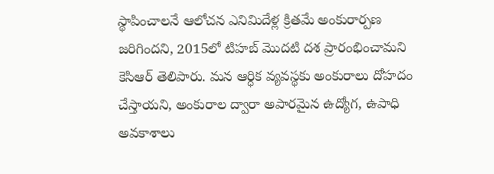స్థాపించాల‌నే ఆలోచ‌న ఎనిమిదేళ్ల క్రిత‌మే అంకురార్ప‌ణ జ‌రిగింద‌ని, 2015లో టిహ‌బ్ మొద‌టి ద‌శ ప్రారంభించామని కెసిఆర్ తెలిపారు. మ‌న ఆర్ధిక వ్య‌వ‌స్థ‌కు అంకురాలు దోహ‌దం చేస్తాయ‌ని, అంకురాల ద్వారా అపార‌మైన ఉద్యోగ‌, ఉపాధి అవ‌కాశాలు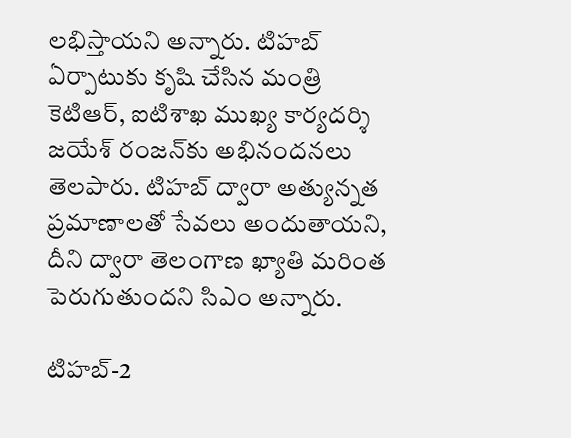ల‌భిస్తాయ‌ని అన్నారు. టిహ‌బ్ ఏర్పాటుకు కృషి చేసిన మంత్రి కెటిఆర్‌, ఐటిశాఖ ముఖ్య కార్య‌ద‌ర్శి జ‌యేశ్ రంజ‌న్‌కు అభినంద‌న‌లు తెల‌పారు. టిహ‌బ్ ద్వారా అత్యున్న‌త ప్ర‌మాణాల‌తో సేవ‌లు అందుతాయ‌ని, దీని ద్వారా తెలంగాణ ఖ్యాతి మ‌రింత పెరుగుతుంద‌ని సిఎం అన్నారు.

టిహ‌బ్‌-2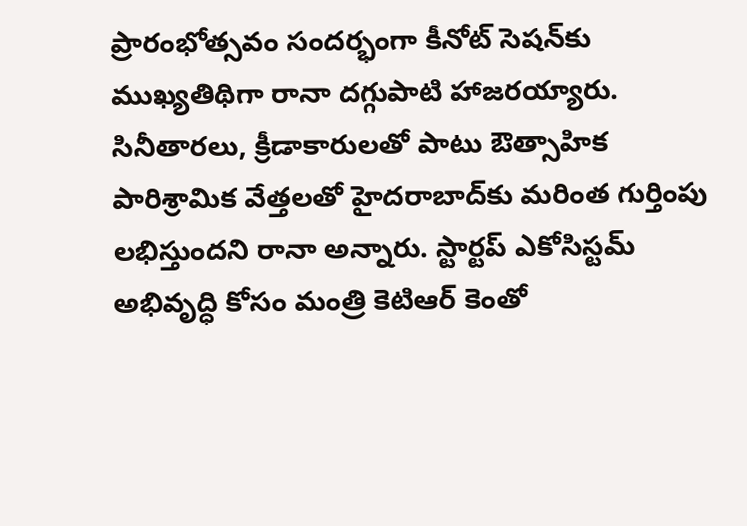ప్రారంభోత్స‌వం సంద‌ర్భంగా కీనోట్ సెష‌న్‌కు ముఖ్యతిథిగా రానా ద‌గ్గుపాటి హాజ‌ర‌య్యారు. సినీతార‌లు, క్రీడాకారుల‌తో పాటు ఔత్సాహిక పారిశ్రామిక వేత్త‌ల‌తో హైద‌రాబాద్‌కు మరింత గుర్తింపు ల‌భిస్తుంద‌ని రానా అన్నారు. స్టార్ట‌ప్ ఎకోసిస్ట‌మ్ అభివృద్ధి కోసం మంత్రి కెటిఆర్ కెంతో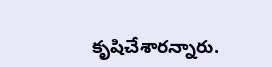కృషిచేశార‌న్నారు.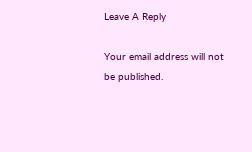Leave A Reply

Your email address will not be published.